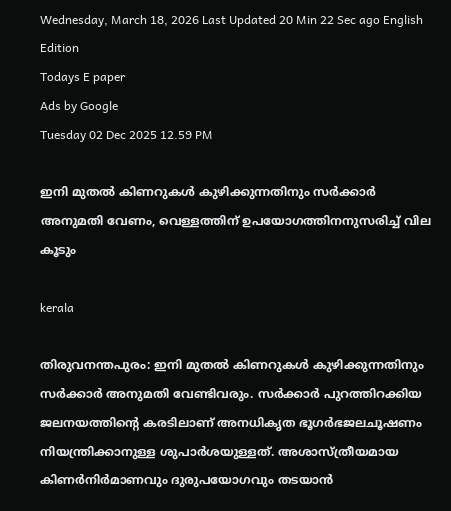Wednesday, March 18, 2026 Last Updated 20 Min 22 Sec ago English Edition
Todays E paper
Ads by Google
Tuesday 02 Dec 2025 12.59 PM

ഇനി മുതല്‍ കിണറുകള്‍ കുഴിക്കുന്നതിനും സര്‍ക്കാര്‍ അനുമതി വേണം, വെള്ളത്തിന് ഉപയോഗത്തിനനുസരിച്ച് വില കൂടും

kerala

തിരുവനന്തപുരം: ഇനി മുതല്‍ കിണറുകള്‍ കുഴിക്കുന്നതിനും സര്‍ക്കാര്‍ അനുമതി വേണ്ടിവരും. സര്‍ക്കാര്‍ പുറത്തിറക്കിയ ജലനയത്തിന്റെ കരടിലാണ് അനധികൃത ഭൂഗര്‍ഭജലചൂഷണം നിയന്ത്രിക്കാനുള്ള ശുപാര്‍ശയുള്ളത്. അശാസ്ത്രീയമായ കിണര്‍നിര്‍മാണവും ദുരുപയോഗവും തടയാന്‍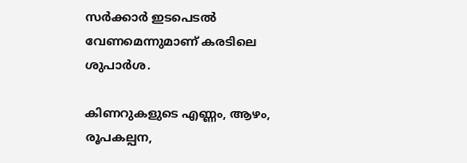സര്‍ക്കാര്‍ ഇടപെടല്‍ വേണമെന്നുമാണ് കരടിലെ ശുപാര്‍ശ.

കിണറുകളുടെ എണ്ണം, ആഴം, രൂപകല്പന,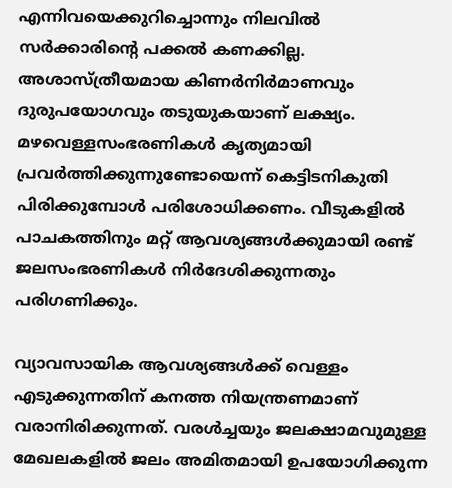എന്നിവയെക്കുറിച്ചൊന്നും നിലവില്‍ സര്‍ക്കാരിന്റെ പക്കല്‍ കണക്കില്ല. അശാസ്ത്രീയമായ കിണര്‍നിര്‍മാണവും ദുരുപയോഗവും തടുയുകയാണ് ലക്ഷ്യം. മഴവെള്ളസംഭരണികള്‍ കൃത്യമായി പ്രവര്‍ത്തിക്കുന്നുണ്ടോയെന്ന് കെട്ടിടനികുതി പിരിക്കുമ്പോള്‍ പരിശോധിക്കണം. വീടുകളില്‍ പാചകത്തിനും മറ്റ് ആവശ്യങ്ങള്‍ക്കുമായി രണ്ട് ജലസംഭരണികള്‍ നിര്‍ദേശിക്കുന്നതും പരിഗണിക്കും.

വ്യാവസായിക ആവശ്യങ്ങള്‍ക്ക് വെള്ളം എടുക്കുന്നതിന് കനത്ത നിയന്ത്രണമാണ് വരാനിരിക്കുന്നത്. വരള്‍ച്ചയും ജലക്ഷാമവുമുള്ള മേഖലകളില്‍ ജലം അമിതമായി ഉപയോഗിക്കുന്ന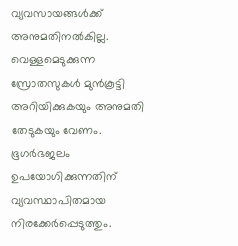വ്യവസായങ്ങള്‍ക്ക് അനുമതിനല്‍കില്ല. വെള്ളമെടുക്കുന്ന സ്രോതസുകള്‍ മുന്‍കൂട്ടി അറിയിക്കുകയും അനുമതി തേടുകയും വേണം. ഭൂഗര്‍ഭജലം ഉപയോഗിക്കുന്നതിന് വ്യവസ്ഥാപിതമായ നിരക്കേര്‍പ്പെടുത്തും.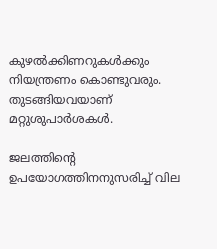കുഴല്‍ക്കിണറുകള്‍ക്കും നിയന്ത്രണം കൊണ്ടുവരും. തുടങ്ങിയവയാണ് മറ്റുശുപാര്‍ശകള്‍.

ജലത്തിന്റെ ഉപയോഗത്തിനനുസരിച്ച് വില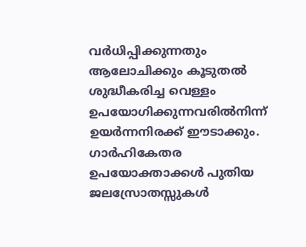വര്‍ധിപ്പിക്കുന്നതും ആലോചിക്കും കൂടുതല്‍ ശുദ്ധീകരിച്ച വെള്ളം ഉപയോഗിക്കുന്നവരില്‍നിന്ന് ഉയര്‍ന്നനിരക്ക് ഈടാക്കും. ഗാര്‍ഹികേതര ഉപയോക്താക്കള്‍ പുതിയ ജലസ്രോതസ്സുകള്‍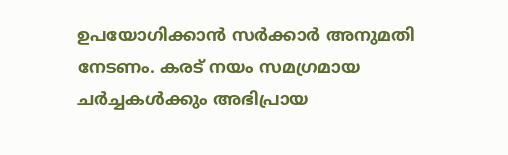ഉപയോഗിക്കാന്‍ സര്‍ക്കാര്‍ അനുമതി നേടണം. കരട് നയം സമഗ്രമായ ചര്‍ച്ചകള്‍ക്കും അഭിപ്രായ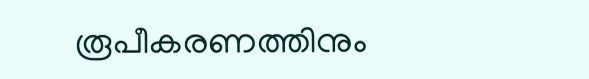രൂപീകരണത്തിനും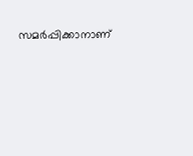സമര്‍പ്പിക്കാനാണ്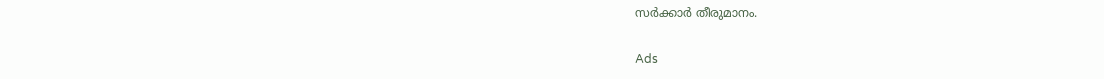സര്‍ക്കാര്‍ തീരുമാനം.

Ads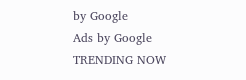by Google
Ads by Google
TRENDING NOW